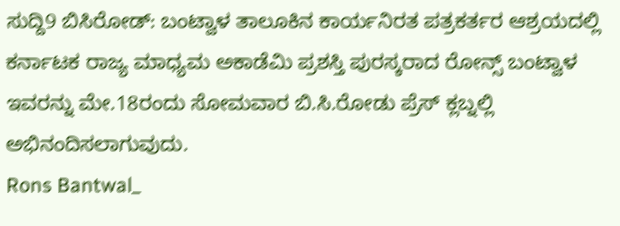ಸುದ್ದಿ9 ಬಿಸಿರೋಡ್: ಬಂಟ್ವಾಳ ತಾಲೂಕಿನ ಕಾರ್ಯನಿರತ ಪತ್ರಕರ್ತರ ಆಶ್ರಯದಲ್ಲಿ ಕರ್ನಾಟಕ ರಾಜ್ಯ ಮಾಧ್ಯಮ ಅಕಾಡೆಮಿ ಪ್ರಶಸ್ತಿ ಪುರಸ್ಕರಾದ ರೋನ್ಸ್ ಬಂಟ್ವಾಳ ಇವರನ್ನು ಮೇ.18ರಂದು ಸೋಮವಾರ ಬಿ.ಸಿ.ರೋಡು ಪ್ರೆಸ್ ಕ್ಲಬ್ನಲ್ಲಿ ಅಭಿನಂದಿಸಲಾಗುವುದು.
Rons Bantwal_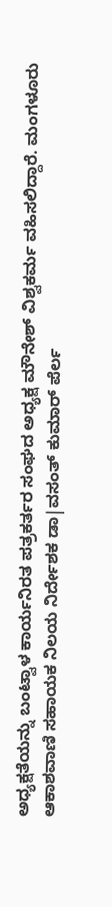ಅಧ್ಯಕ್ಷತೆಯನ್ನು ಬಂಟ್ವಾಳ ಕಾರ್ಯನಿರತ ಪತ್ರಕರ್ತರ ಸಂಘದ ಅಧ್ಯಕ್ಷ ಮೌನೇಶ್ ವಿಶ್ವಕರ್ಮ ವಹಿಸಲಿದ್ದಾರೆ. ಮಂಗಳೂರು ಆಕಾಶವಾಣಿ ಸಹಾಯಕ ನಿಲಯ ನಿರ್ದೇಶಕ ಡಾ|ವಸಂತ್ ಕುಮಾರ್ ಪೆರ್ಲ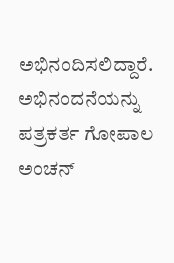ಅಭಿನಂದಿಸಲಿದ್ದಾರೆ. ಅಭಿನಂದನೆಯನ್ನು ಪತ್ರಕರ್ತ ಗೋಪಾಲ ಅಂಚನ್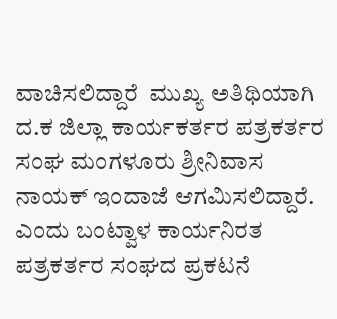ವಾಚಿಸಲಿದ್ದಾರೆ  ಮುಖ್ಯ ಅತಿಥಿಯಾಗಿ ದ.ಕ ಜಿಲ್ಲಾ ಕಾರ್ಯಕರ್ತರ ಪತ್ರಕರ್ತರ ಸಂಘ ಮಂಗಳೂರು ಶ್ರೀನಿವಾಸ ನಾಯಕ್ ಇಂದಾಜೆ ಆಗಮಿಸಲಿದ್ದಾರೆ. ಎಂದು ಬಂಟ್ವಾಳ ಕಾರ್ಯನಿರತ ಪತ್ರಕರ್ತರ ಸಂಘದ ಪ್ರಕಟನೆ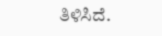ತಿಳಿಸಿದೆ.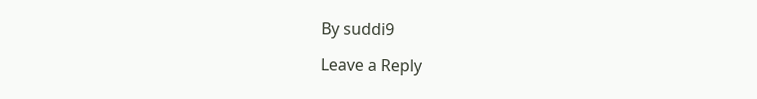By suddi9

Leave a Reply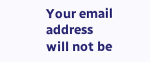Your email address will not be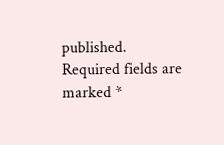published. Required fields are marked *